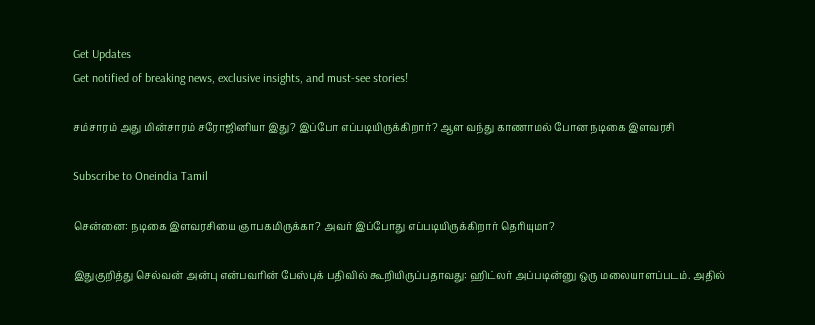Get Updates
Get notified of breaking news, exclusive insights, and must-see stories!

சம்சாரம் அது மின்சாரம் சரோஜினியா இது? இப்போ எப்படியிருக்கிறார்? ஆள வந்து காணாமல் போன நடிகை இளவரசி

Subscribe to Oneindia Tamil

சென்னை: நடிகை இளவரசியை ஞாபகமிருக்கா? அவர் இப்போது எப்படியிருக்கிறார் தெரியுமா?

இதுகுறித்து செல்வன் அன்பு என்பவரின் பேஸ்புக் பதிவில் கூறியிருப்பதாவது: ஹிட்லர் அப்படின்னு ஒரு மலையாளப்படம். அதில்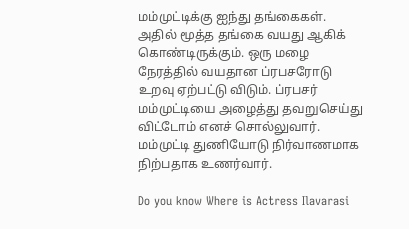மம்முட்டிக்கு ஐந்து தங்கைகள். அதில் மூத்த தங்கை வயது ஆகிக் கொண்டிருக்கும். ஒரு மழை நேரத்தில் வயதான ப்ரபசரோடு உறவு ஏற்பட்டு விடும். ப்ரபசர் மம்முட்டியை அழைத்து தவறுசெய்து விட்டோம் எனச் சொல்லுவார். மம்முட்டி துணியோடு நிர்வாணமாக நிற்பதாக உணர்வார்.

Do you know Where is Actress Ilavarasi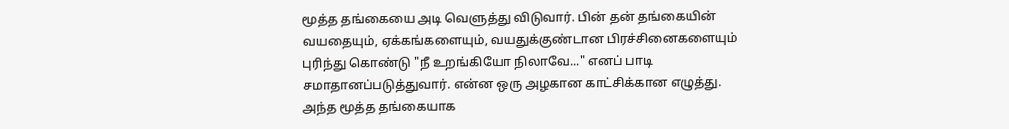மூத்த தங்கையை அடி வெளுத்து விடுவார். பின் தன் தங்கையின் வயதையும், ஏக்கங்களையும், வயதுக்குண்டான பிரச்சினைகளையும் புரிந்து கொண்டு "நீ உறங்கியோ நிலாவே..." எனப் பாடி சமாதானப்படுத்துவார். என்ன ஒரு அழகான காட்சிக்கான எழுத்து. அந்த மூத்த தங்கையாக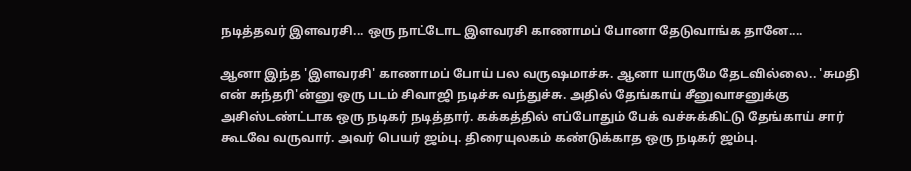நடித்தவர் இளவரசி... ஒரு நாட்டோட இளவரசி காணாமப் போனா தேடுவாங்க தானே....

ஆனா இந்த 'இளவரசி' காணாமப் போய் பல வருஷமாச்சு. ஆனா யாருமே தேடவில்லை.. 'சுமதி என் சுந்தரி'ன்னு ஒரு படம் சிவாஜி நடிச்சு வந்துச்சு. அதில் தேங்காய் சீனுவாசனுக்கு அசிஸ்டண்ட்டாக ஒரு நடிகர் நடித்தார். கக்கத்தில் எப்போதும் பேக் வச்சுக்கிட்டு தேங்காய் சார் கூடவே வருவார். அவர் பெயர் ஜம்பு. திரையுலகம் கண்டுக்காத ஒரு நடிகர் ஜம்பு.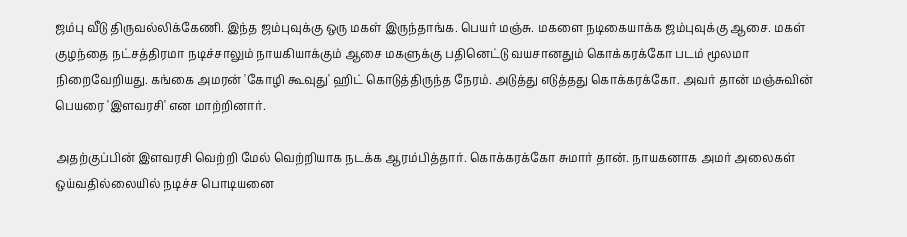ஜம்பு வீடு திருவல்லிக்கேணி. இந்த ஜம்புவுக்கு ஒரு மகள் இருந்தாங்க. பெயர் மஞ்சு. மகளை நடிகையாக்க ஜம்புவுக்கு ஆசை. மகள் குழந்தை நட்சத்திரமா நடிச்சாலும் நாயகியாக்கும் ஆசை மகளுக்கு பதினெட்டு வயசானதும் கொக்கரக்கோ படம் மூலமா நிறைவேறியது. கங்கை அமரன் 'கோழி கூவுது' ஹிட் கொடுத்திருந்த நேரம். அடுத்து எடுத்தது கொக்கரக்கோ. அவர் தான் மஞ்சுவின் பெயரை 'இளவரசி' என மாற்றினார்.

அதற்குப்பின் இளவரசி வெற்றி மேல் வெற்றியாக நடக்க ஆரம்பித்தார். கொக்கரக்கோ சுமார் தான். நாயகனாக அமர் அலைகள் ஒய்வதில்லையில் நடிச்ச பொடியனை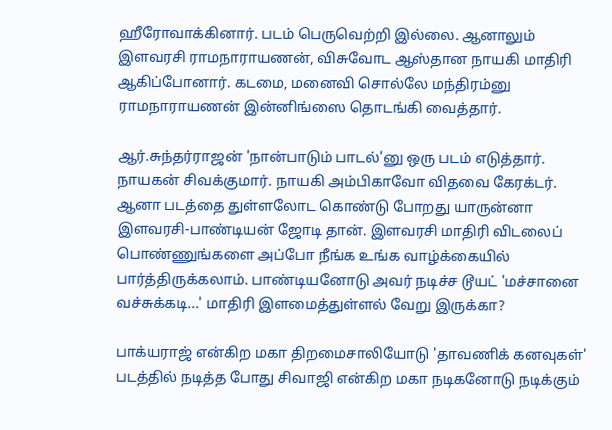ஹீரோவாக்கினார். படம் பெருவெற்றி இல்லை. ஆனாலும் இளவரசி ராமநாராயணன், விசுவோட ஆஸ்தான நாயகி மாதிரி ஆகிப்போனார். கடமை, மனைவி சொல்லே மந்திரம்னு ராமநாராயணன் இன்னிங்ஸை தொடங்கி வைத்தார்.

ஆர்.சுந்தர்ராஜன் 'நான்பாடும் பாடல்'னு ஒரு படம் எடுத்தார். நாயகன் சிவக்குமார். நாயகி அம்பிகாவோ விதவை கேரக்டர். ஆனா படத்தை துள்ளலோட கொண்டு போறது யாருன்னா இளவரசி-பாண்டியன் ஜோடி தான். இளவரசி மாதிரி விடலைப் பொண்ணுங்களை அப்போ நீங்க உங்க வாழ்க்கையில் பார்த்திருக்கலாம். பாண்டியனோடு அவர் நடிச்ச டூயட் 'மச்சானை வச்சுக்கடி...' மாதிரி இளமைத்துள்ளல் வேறு இருக்கா?

பாக்யராஜ் என்கிற மகா திறமைசாலியோடு 'தாவணிக் கனவுகள்' படத்தில் நடித்த போது சிவாஜி என்கிற மகா நடிகனோடு நடிக்கும்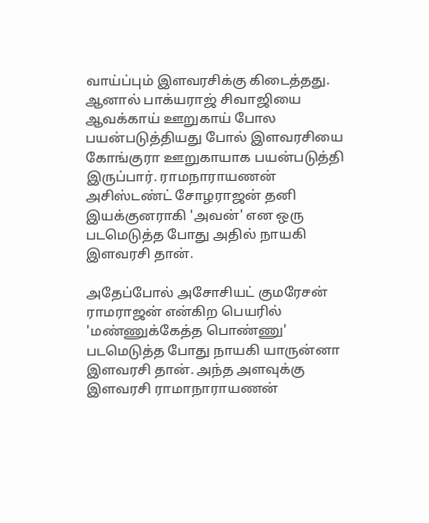வாய்ப்பும் இளவரசிக்கு கிடைத்தது. ஆனால் பாக்யராஜ் சிவாஜியை ஆவக்காய் ஊறுகாய் போல பயன்படுத்தியது போல் இளவரசியை கோங்குரா ஊறுகாயாக பயன்படுத்தி இருப்பார். ராமநாராயணன் அசிஸ்டண்ட் சோழராஜன் தனி இயக்குனராகி 'அவன்' என ஒரு படமெடுத்த போது அதில் நாயகி இளவரசி தான்.

அதேப்போல் அசோசியட் குமரேசன் ராமராஜன் என்கிற பெயரில் 'மண்ணுக்கேத்த பொண்ணு' படமெடுத்த போது நாயகி யாருன்னா இளவரசி தான். அந்த அளவுக்கு இளவரசி ராமாநாராயணன்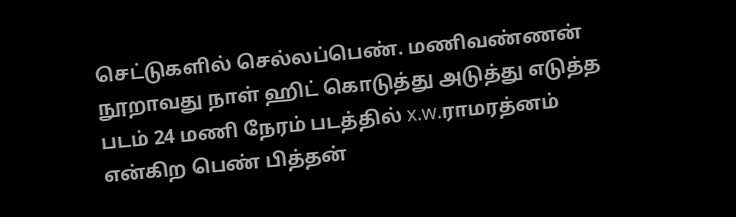செட்டுகளில் செல்லப்பெண். மணிவண்ணன் நூறாவது நாள் ஹிட் கொடுத்து அடுத்து எடுத்த படம் 24 மணி நேரம் படத்தில் x.w.ராமரத்னம் என்கிற பெண் பித்தன்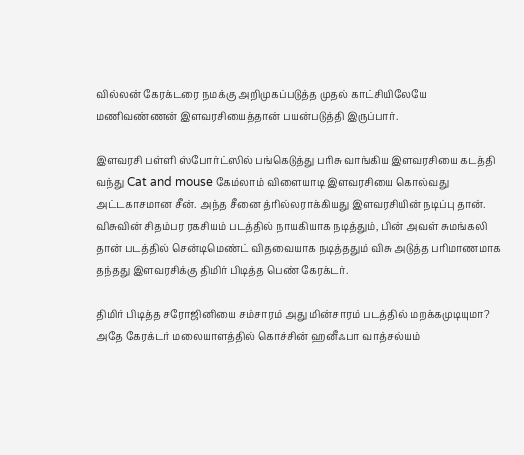வில்லன் கேரக்டரை நமக்கு அறிமுகப்படுத்த முதல் காட்சியிலேயே மணிவண்ணன் இளவரசியைத்தான் பயன்படுத்தி இருப்பார்.

இளவரசி பள்ளி ஸ்போர்ட்ஸில் பங்கெடுத்து பரிசு வாங்கிய இளவரசியை கடத்தி வந்து Cat and mouse கேம்லாம் விளையாடி இளவரசியை கொல்வது அட்டகாசமான சீன். அந்த சீனை த்ரில்லராக்கியது இளவரசியின் நடிப்பு தான். விசுவின் சிதம்பர ரகசியம் படத்தில் நாயகியாக நடித்தும், பின் அவள் சுமங்கலி தான் படத்தில் சென்டிமெண்ட் விதவையாக நடித்ததும் விசு அடுத்த பரிமாணமாக தந்தது இளவரசிக்கு திமிர் பிடித்த பெண் கேரக்டர்.

திமிர் பிடித்த சரோஜினியை சம்சாரம் அது மின்சாரம் படத்தில் மறக்கமுடியுமா? அதே கேரக்டர் மலையாளத்தில் கொச்சின் ஹனீஃபா வாத்சல்யம்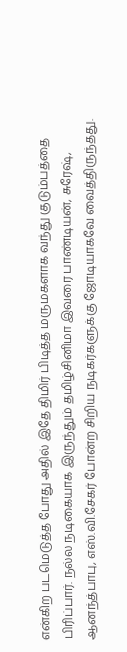என்கிற படமெடுத்த போது அதில் இதே திமிர் பிடித்த மருமகளாக வந்து குடும்பத்தை பிரிப்பார். நல்ல நடிகையாக இருந்தும் தமிழ்சினிமா இவரை பாண்டியன், சுரேஷ், ஆனந்த்பாபு, எஸ்.வி.சேகர் போன்ற சிறிய நடிகர்களுக்கு ஜோடியாகவே வைத்திருந்தது.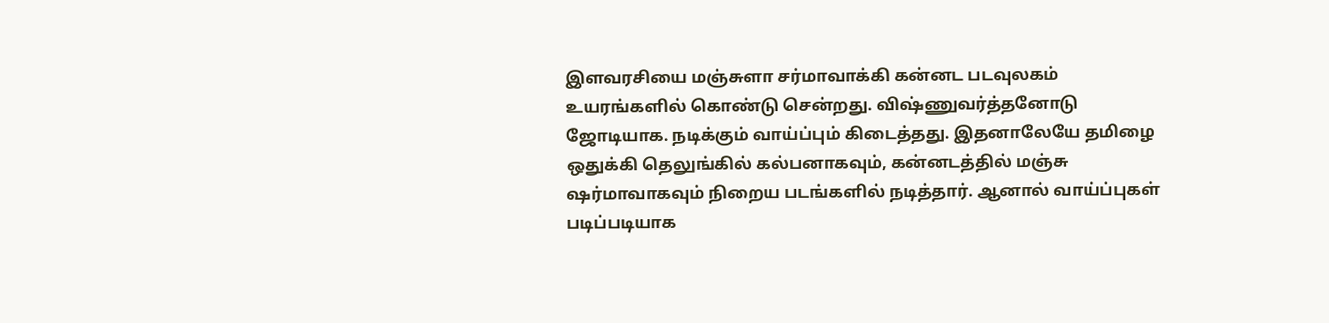இளவரசியை மஞ்சுளா சர்மாவாக்கி கன்னட படவுலகம் உயரங்களில் கொண்டு சென்றது. விஷ்ணுவர்த்தனோடு ஜோடியாக. நடிக்கும் வாய்ப்பும் கிடைத்தது. இதனாலேயே தமிழை ஒதுக்கி தெலுங்கில் கல்பனாகவும், கன்னடத்தில் மஞ்சு ஷர்மாவாகவும் நிறைய படங்களில் நடித்தார். ஆனால் வாய்ப்புகள் படிப்படியாக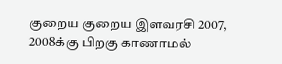குறைய குறைய இளவரசி 2007, 2008க்கு பிறகு காணாமல்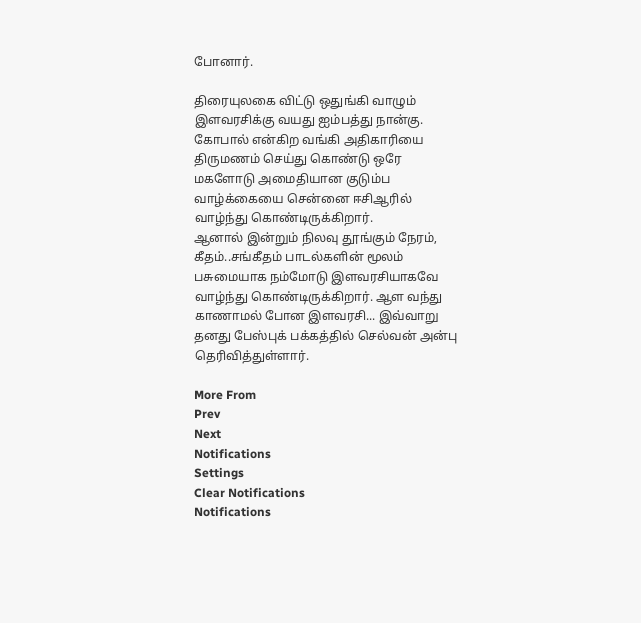போனார்.

திரையுலகை விட்டு ஒதுங்கி வாழும் இளவரசிக்கு வயது ஐம்பத்து நான்கு. கோபால் என்கிற வங்கி அதிகாரியை திருமணம் செய்து கொண்டு ஒரே மகளோடு அமைதியான குடும்ப வாழ்க்கையை சென்னை ஈசிஆரில் வாழ்ந்து கொண்டிருக்கிறார்.
ஆனால் இன்றும் நிலவு தூங்கும் நேரம், கீதம்..சங்கீதம் பாடல்களின் மூலம் பசுமையாக நம்மோடு இளவரசியாகவே வாழ்ந்து கொண்டிருக்கிறார். ஆள வந்து காணாமல் போன இளவரசி... இவ்வாறு தனது பேஸ்புக் பக்கத்தில் செல்வன் அன்பு தெரிவித்துள்ளார்.

More From
Prev
Next
Notifications
Settings
Clear Notifications
Notifications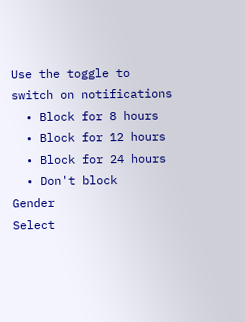Use the toggle to switch on notifications
  • Block for 8 hours
  • Block for 12 hours
  • Block for 24 hours
  • Don't block
Gender
Select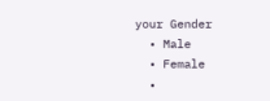your Gender
  • Male
  • Female
  •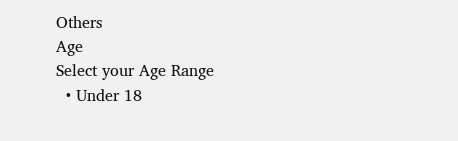Others
Age
Select your Age Range
  • Under 18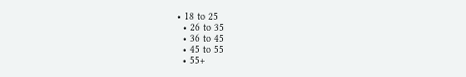• 18 to 25
  • 26 to 35
  • 36 to 45
  • 45 to 55
  • 55+